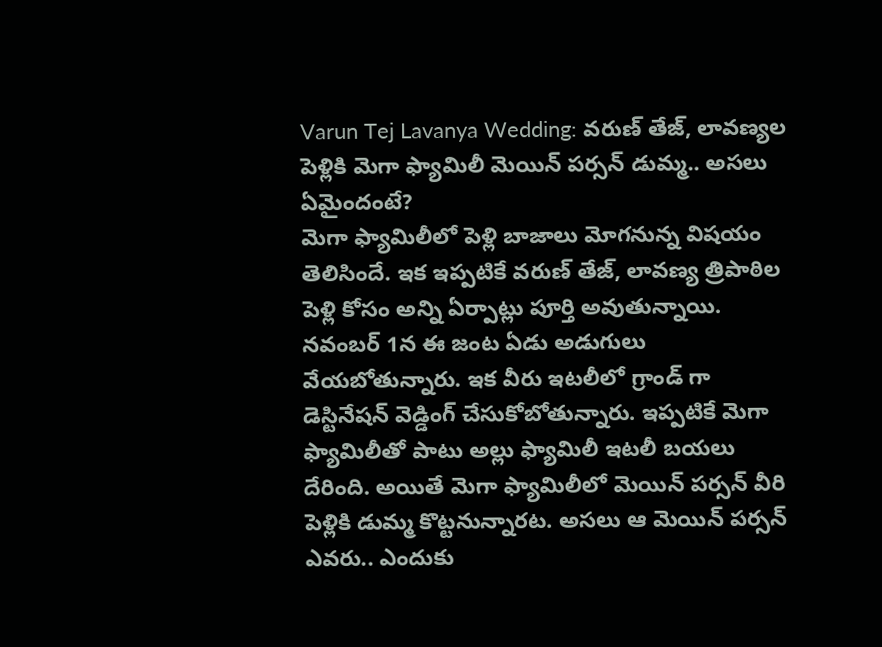Varun Tej Lavanya Wedding: వరుణ్ తేజ్, లావణ్యల పెళ్లికి మెగా ఫ్యామిలీ మెయిన్ పర్సన్ డుమ్మ.. అసలు ఏమైందంటే?
మెగా ఫ్యామిలీలో పెళ్లి బాజాలు మోగనున్న విషయం తెలిసిందే. ఇక ఇప్పటికే వరుణ్ తేజ్, లావణ్య త్రిపాఠిల పెళ్లి కోసం అన్ని ఏర్పాట్లు పూర్తి అవుతున్నాయి. నవంబర్ 1న ఈ జంట ఏడు అడుగులు వేయబోతున్నారు. ఇక వీరు ఇటలీలో గ్రాండ్ గా డెస్టినేషన్ వెడ్డింగ్ చేసుకోబోతున్నారు. ఇప్పటికే మెగా ఫ్యామిలీతో పాటు అల్లు ఫ్యామిలీ ఇటలీ బయలు దేరింది. అయితే మెగా ఫ్యామిలీలో మెయిన్ పర్సన్ వీరి పెళ్లికి డుమ్మ కొట్టనున్నారట. అసలు ఆ మెయిన్ పర్సన్ ఎవరు.. ఎందుకు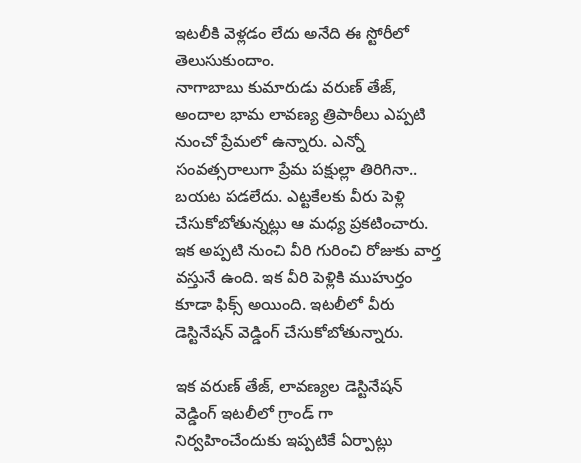ఇటలీకి వెళ్లడం లేదు అనేది ఈ స్టోరీలో తెలుసుకుందాం.
నాగాబాబు కుమారుడు వరుణ్ తేజ్, అందాల భామ లావణ్య త్రిపాఠీలు ఎప్పటి నుంచో ప్రేమలో ఉన్నారు. ఎన్నో సంవత్సరాలుగా ప్రేమ పక్షుల్లా తిరిగినా.. బయట పడలేదు. ఎట్టకేలకు వీరు పెళ్లి చేసుకోబోతున్నట్లు ఆ మధ్య ప్రకటించారు. ఇక అప్పటి నుంచి వీరి గురించి రోజుకు వార్త వస్తునే ఉంది. ఇక వీరి పెళ్లికి ముహుర్తం కూడా ఫిక్స్ అయింది. ఇటలీలో వీరు డెస్టినేషన్ వెడ్డింగ్ చేసుకోబోతున్నారు.

ఇక వరుణ్ తేజ్, లావణ్యల డెస్టినేషన్ వెడ్డింగ్ ఇటలీలో గ్రాండ్ గా నిర్వహించేందుకు ఇప్పటికే ఏర్పాట్లు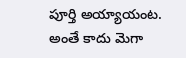పూర్తి అయ్యాయంట. అంతే కాదు మెగా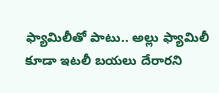ఫ్యామిలీతో పాటు.. అల్లు ఫ్యామిలీ కూడా ఇటలీ బయలు దేరారని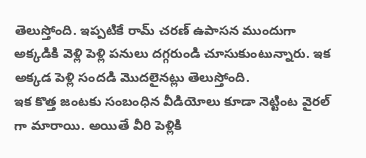తెలుస్తోంది. ఇప్పటికే రామ్ చరణ్ ఉపాసన ముందుగా అక్కడికి వెళ్లి పెళ్లి పనులు దగ్గరుండి చూసుకుంటున్నారు. ఇక అక్కడ పెళ్లి సందడి మొదలైనట్లు తెలుస్తోంది.
ఇక కొత్త జంటకు సంబంధిన వీడియోలు కూడా నెట్టింట వైరల్ గా మారాయి. అయితే వీరి పెళ్లికి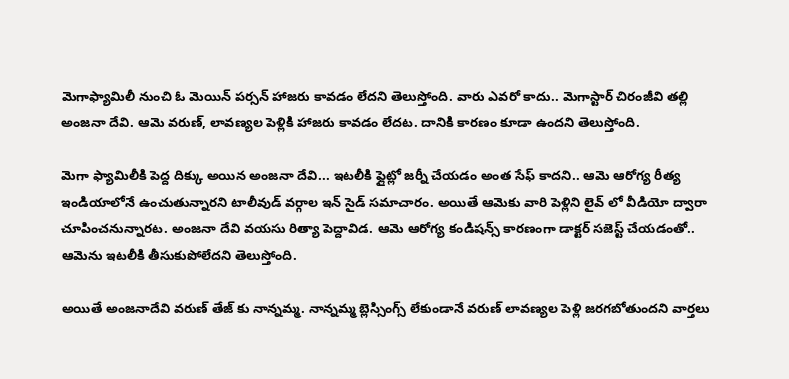మెగాఫ్యామిలీ నుంచి ఓ మెయిన్ పర్సన్ హాజరు కావడం లేదని తెలుస్తోంది. వారు ఎవరో కాదు.. మెగాస్టార్ చిరంజీవి తల్లి అంజనా దేవి. ఆమె వరుణ్, లావణ్యల పెళ్లికి హాజరు కావడం లేదట. దానికి కారణం కూడా ఉందని తెలుస్తోంది.

మెగా ఫ్యామిలీకి పెద్ద దిక్కు అయిన అంజనా దేవి... ఇటలీకి ఫ్లైట్లో జర్నీ చేయడం అంత సేఫ్ కాదని.. ఆమె ఆరోగ్య రీత్య ఇండియాలోనే ఉంచుతున్నారని టాలీవుడ్ వర్గాల ఇన్ సైడ్ సమాచారం. అయితే ఆమెకు వారి పెళ్లిని లైవ్ లో వీడియో ద్వారా చూపించనున్నారట. అంజనా దేవి వయసు రిత్యా పెద్దావిడ. ఆమె ఆరోగ్య కండిషన్స్ కారణంగా డాక్టర్ సజెస్ట్ చేయడంతో.. ఆమెను ఇటలీకి తీసుకుపోలేదని తెలుస్తోంది.

అయితే అంజనాదేవి వరుణ్ తేజ్ కు నాన్నమ్మ. నాన్నమ్మ బ్లెస్సింగ్స్ లేకుండానే వరుణ్ లావణ్యల పెళ్లి జరగబోతుందని వార్తలు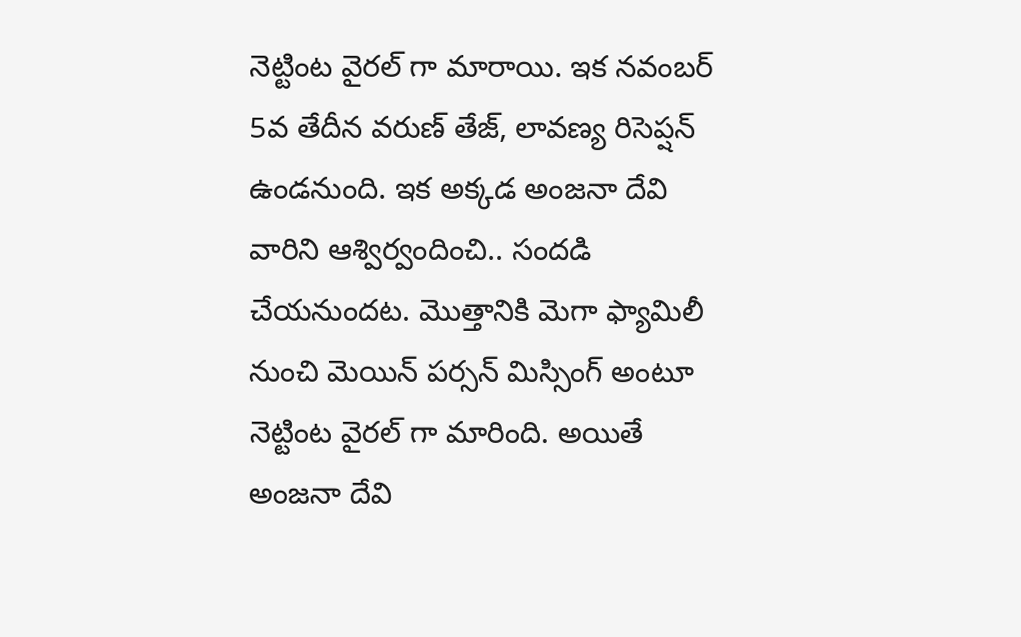నెట్టింట వైరల్ గా మారాయి. ఇక నవంబర్ 5వ తేదీన వరుణ్ తేజ్, లావణ్య రిసెప్షన్ ఉండనుంది. ఇక అక్కడ అంజనా దేవి వారిని ఆశ్విర్వందించి.. సందడి చేయనుందట. మొత్తానికి మెగా ఫ్యామిలీ నుంచి మెయిన్ పర్సన్ మిస్సింగ్ అంటూ నెట్టింట వైరల్ గా మారింది. అయితే అంజనా దేవి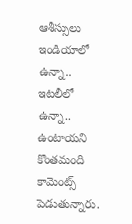ఆశీస్సులు ఇండియాలో ఉన్నా.. ఇటలీలో ఉన్నా.. ఉంటాయని కొంతమంది కామెంట్స్ పెడుతున్నారు.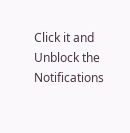Click it and Unblock the Notifications